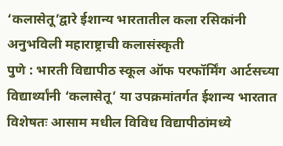‘कलासेतू’द्वारे ईशान्य भारतातील कला रसिकांनी अनुभविली महाराष्ट्राची कलासंस्कृती
पुणे : भारती विद्यापीठ स्कूल ऑफ परफॉर्मिंग आर्टसच्या विद्यार्थ्यांनी ‘कलासेतू’ या उपक्रमांतर्गत ईशान्य भारतात विशेषतः आसाम मधील विविध विद्यापीठांमध्ये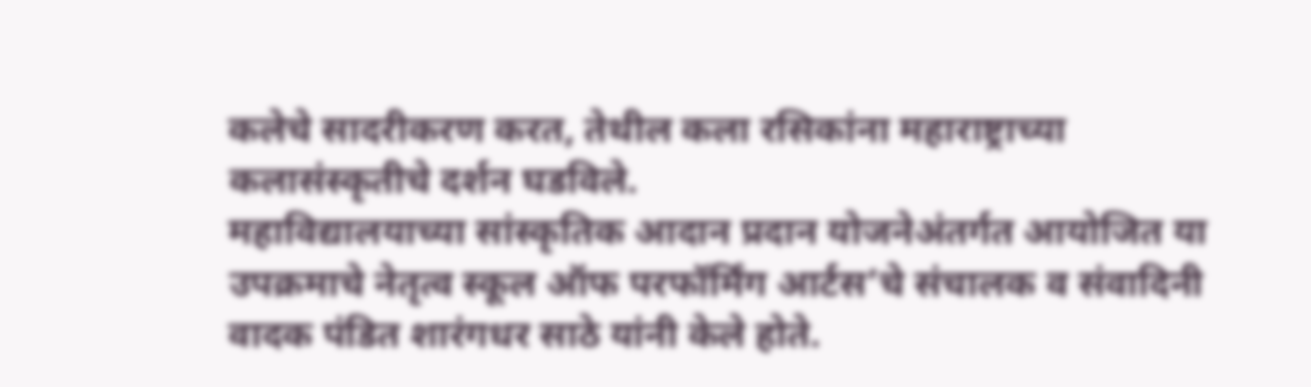कलेचे सादरीकरण करत, तेथील कला रसिकांना महाराष्ट्राच्या कलासंस्कृतीचे दर्शन घडविले.
महाविद्यालयाच्या सांस्कृतिक आदान प्रदान योजनेअंतर्गत आयोजित या उपक्रमाचे नेतृत्व स्कूल ऑफ परफॉर्मिंग आर्टस’चे संचालक व संवादिनी वादक पंडित शारंगधर साठे यांनी केले होते.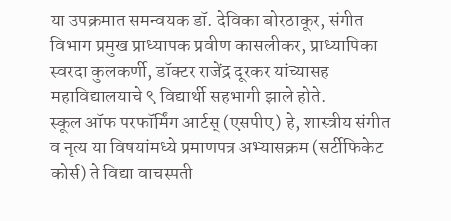या उपक्रमात समन्वयक डॉ. देविका बोरठाकूर, संगीत विभाग प्रमुख प्राध्यापक प्रवीण कासलीकर, प्राध्यापिका स्वरदा कुलकर्णी, डॉक्टर राजेंद्र दूरकर यांच्यासह महाविद्यालयाचे ९ विद्यार्थी सहभागी झाले होते.
स्कूल ऑफ परफॉर्मिंग आर्टस् (एसपीए) हे, शास्त्रीय संगीत व नृत्य या विषयांमध्ये प्रमाणपत्र अभ्यासक्रम (सर्टीफिकेट कोर्स) ते विद्या वाचस्पती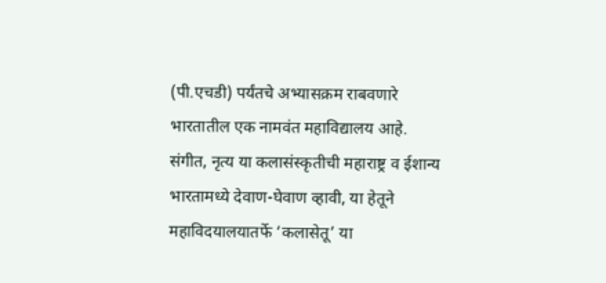(पी.एचडी) पर्यंतचे अभ्यासक्रम राबवणारे भारतातील एक नामवंत महाविद्यालय आहे. संगीत, नृत्य या कलासंस्कृतीची महाराष्ट्र व ईशान्य भारतामध्ये देवाण-घेवाण व्हावी, या हेतूने महाविदयालयातर्फे ‘कलासेतू’ या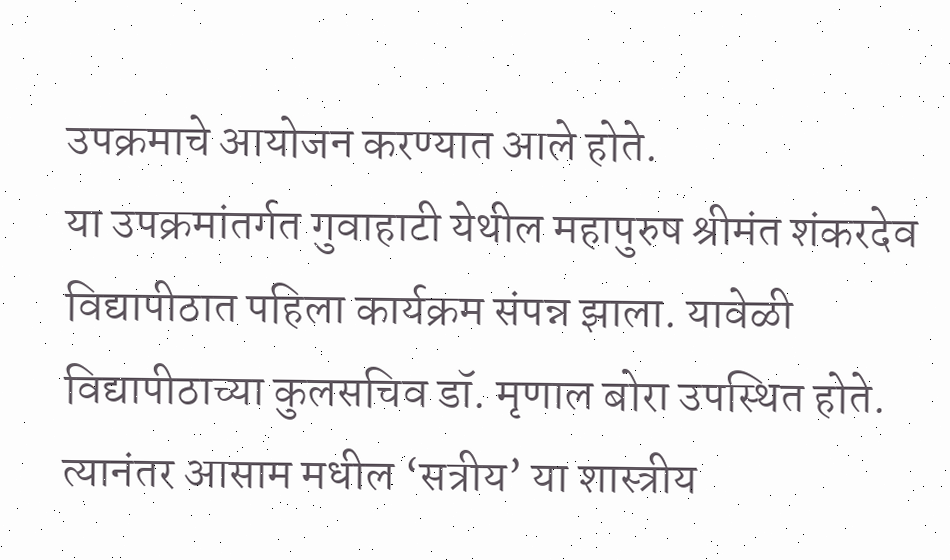उपक्रमाचे आयोजन करण्यात आले होते.
या उपक्रमांतर्गत गुवाहाटी येथील महापुरुष श्रीमंत शंकरदेव विद्यापीठात पहिला कार्यक्रम संपन्न झाला. यावेळी विद्यापीठाच्या कुलसचिव डॉ. मृणाल बोरा उपस्थित होते. त्यानंतर आसाम मधील ‘सत्रीय’ या शास्त्रीय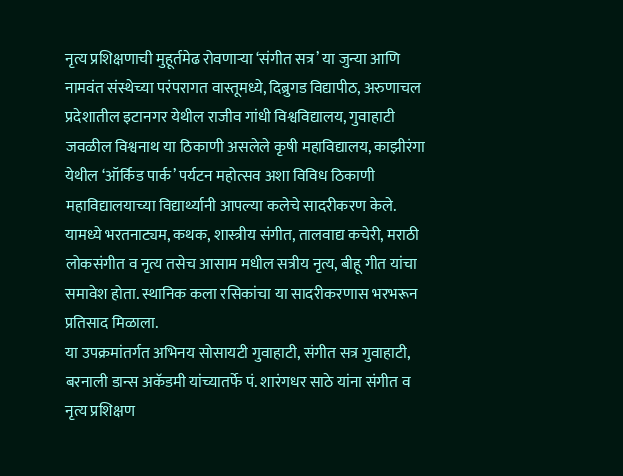नृत्य प्रशिक्षणाची मुहूर्तमेढ रोवणाऱ्या ‘संगीत सत्र’ या जुन्या आणि नामवंत संस्थेच्या परंपरागत वास्तूमध्ये, दिब्रुगड विद्यापीठ, अरुणाचल प्रदेशातील इटानगर येथील राजीव गांधी विश्वविद्यालय, गुवाहाटी जवळील विश्वनाथ या ठिकाणी असलेले कृषी महाविद्यालय, काझीरंगा येथील ‘ऑर्किड पार्क’ पर्यटन महोत्सव अशा विविध ठिकाणी महाविद्यालयाच्या विद्यार्थ्यानी आपल्या कलेचे सादरीकरण केले. यामध्ये भरतनाट्यम, कथक, शास्त्रीय संगीत, तालवाद्य कचेरी, मराठी लोकसंगीत व नृत्य तसेच आसाम मधील सत्रीय नृत्य, बीहू गीत यांचा समावेश होता. स्थानिक कला रसिकांचा या सादरीकरणास भरभरून प्रतिसाद मिळाला.
या उपक्रमांतर्गत अभिनय सोसायटी गुवाहाटी, संगीत सत्र गुवाहाटी, बरनाली डान्स अकॅडमी यांच्यातर्फे पं. शारंगधर साठे यांना संगीत व नृत्य प्रशिक्षण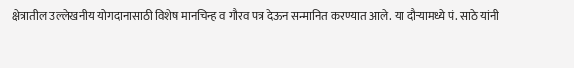क्षेत्रातील उल्लेखनीय योगदानासाठी विशेष मानचिन्ह व गौरव पत्र देऊन सन्मानित करण्यात आले. या दौऱ्यामध्ये पं. साठे यांनी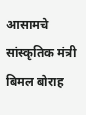आसामचे सांस्कृतिक मंत्री बिमल बोराह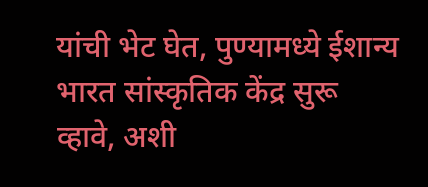यांची भेट घेत, पुण्यामध्ये ईशान्य भारत सांस्कृतिक केंद्र सुरू व्हावे, अशी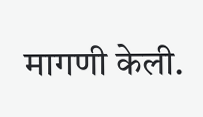मागणी केली.